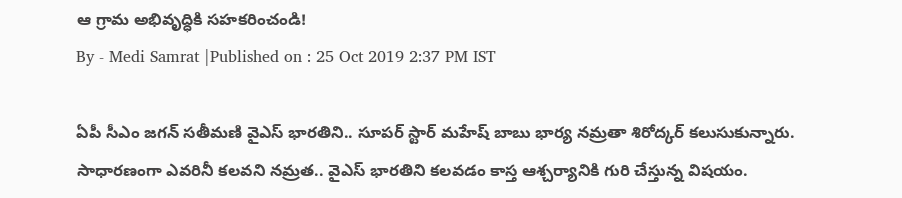ఆ గ్రామ అభివృద్ధికి సహకరించండి!
By - Medi Samrat |Published on : 25 Oct 2019 2:37 PM IST

ఏపీ సీఎం జగన్ సతీమణి వైఎస్ భారతిని.. సూపర్ స్టార్ మహేష్ బాబు భార్య నమ్రతా శిరోద్కర్ కలుసుకున్నారు. సాధారణంగా ఎవరినీ కలవని నమ్రత.. వైఎస్ భారతిని కలవడం కాస్త ఆశ్చర్యానికి గురి చేస్తున్న విషయం.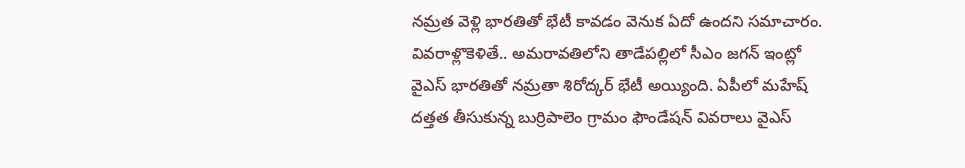నమ్రత వెళ్లి భారతితో భేటీ కావడం వెనుక ఏదో ఉందని సమాచారం.
వివరాళ్లొకెళితే.. అమరావతిలోని తాడేపల్లిలో సీఎం జగన్ ఇంట్లో వైఎస్ భారతితో నమ్రతా శిరోద్కర్ భేటీ అయ్యింది. ఏపీలో మహేష్ దత్తత తీసుకున్న బుర్రిపాలెం గ్రామం ఫౌండేషన్ వివరాలు వైఎస్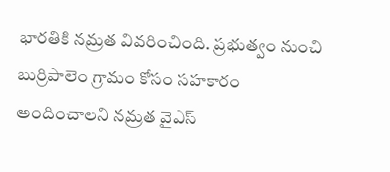భారతికి నమ్రత వివరించింది. ప్రభుత్వం నుంచి బుర్రిపాలెం గ్రామం కోసం సహకారం అందించాలని నమ్రత వైఎస్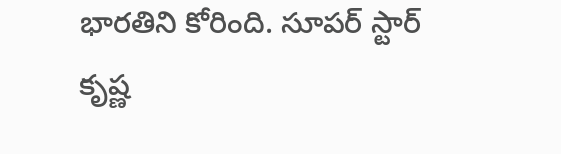భారతిని కోరింది. సూపర్ స్టార్ కృష్ణ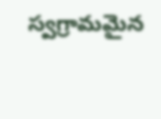స్వగ్రామమైన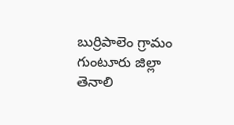బుర్రిపాలెం గ్రామం గుంటూరు జిల్లా తెనాలి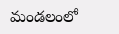మండలంలో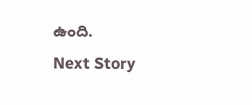ఉంది.
Next Story